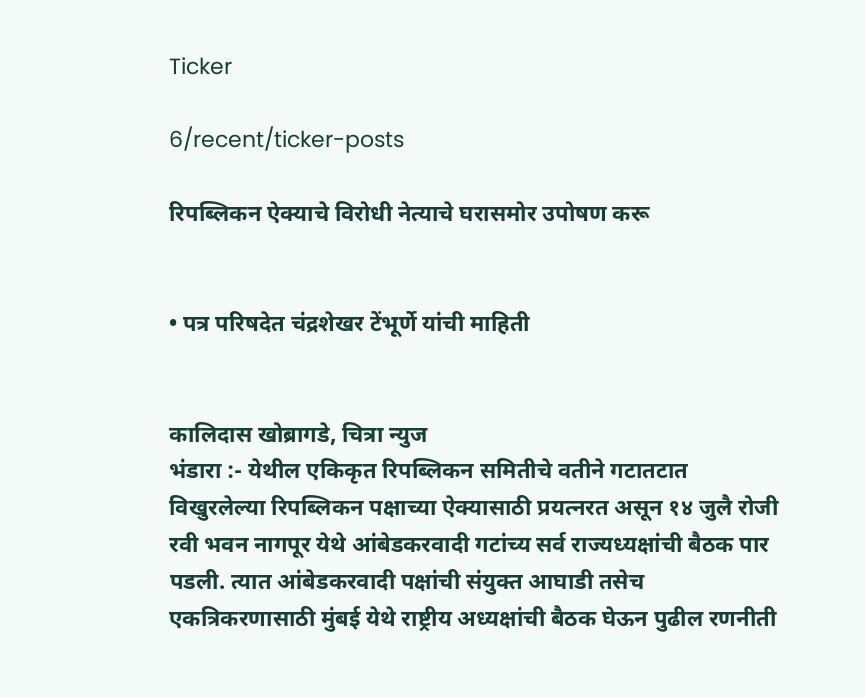Ticker

6/recent/ticker-posts

रिपब्लिकन ऐक्याचे विरोधी नेत्याचे घरासमोर उपोषण करू


• पत्र परिषदेत चंद्रशेखर टेंभूर्णे यांची माहिती


कालिदास खोब्रागडे, चित्रा न्युज
भंडारा :- येथील एकिकृत रिपब्लिकन समितीचे वतीने गटातटात विखुरलेल्या रिपब्लिकन पक्षाच्या ऐक्यासाठी प्रयत्नरत असून १४ जुलै रोजी रवी भवन नागपूर येथे आंबेडकरवादी गटांच्य सर्व राज्यध्यक्षांची बैठक पार पडली. त्यात आंबेडकरवादी पक्षांची संयुक्त आघाडी तसेच एकत्रिकरणासाठी मुंबई येथे राष्ट्रीय अध्यक्षांची बैठक घेऊन पुढील रणनीती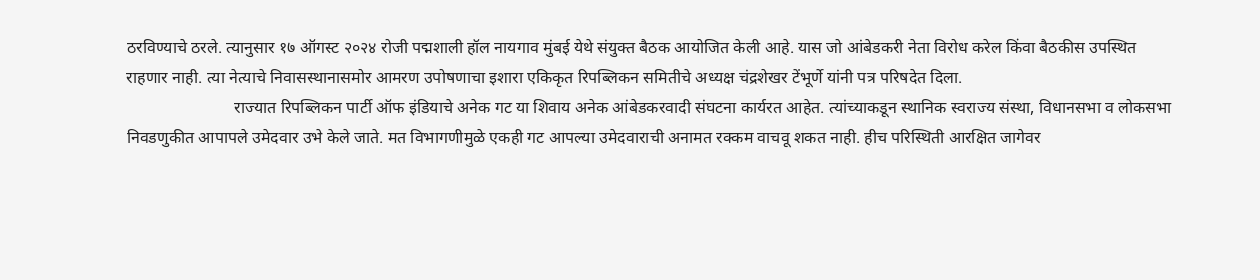ठरविण्याचे ठरले. त्यानुसार १७ ऑगस्ट २०२४ रोजी पद्मशाली हॉल नायगाव मुंबई येथे संयुक्त बैठक आयोजित केली आहे. यास जो आंबेडकरी नेता विरोध करेल किंवा बैठकीस उपस्थित राहणार नाही. त्या नेत्याचे निवासस्थानासमोर आमरण उपोषणाचा इशारा एकिकृत रिपब्लिकन समितीचे अध्यक्ष चंद्रशेखर टेंभूर्णे यांनी पत्र परिषदेत दिला.
                          राज्यात रिपब्लिकन पार्टी ऑफ इंडियाचे अनेक गट या शिवाय अनेक आंबेडकरवादी संघटना कार्यरत आहेत. त्यांच्याकडून स्थानिक स्वराज्य संस्था, विधानसभा व लोकसभा निवडणुकीत आपापले उमेदवार उभे केले जाते. मत विभागणीमुळे एकही गट आपल्या उमेदवाराची अनामत रक्कम वाचवू शकत नाही. हीच परिस्थिती आरक्षित जागेवर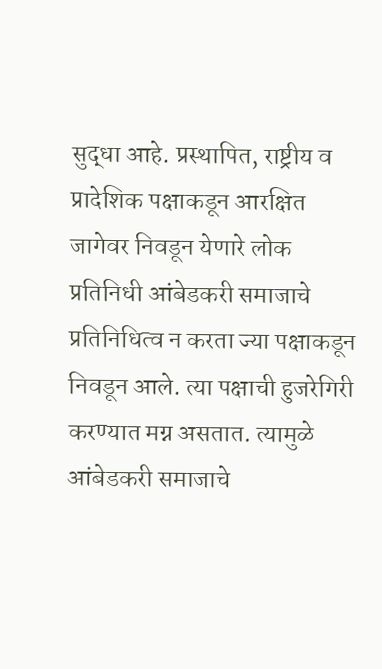सुद्धा आहे. प्रस्थापित, राष्ट्रीय व प्रादेशिक पक्षाकडून आरक्षित जागेवर निवडून येणारे लोक प्रतिनिधी आंबेडकरी समाजाचे प्रतिनिधित्व न करता ज्या पक्षाकडून निवडून आले. त्या पक्षाची हुजरेगिरी करण्यात मग्न असतात. त्यामुळे आंबेडकरी समाजाचे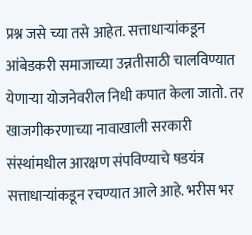प्रश्न जसे च्या तसे आहेत. सत्ताधाऱ्यांकडून आंबेडकरी समाजाच्या उन्नतीसाठी चालविण्यात येणाऱ्या योजनेवरील निधी कपात केला जातो. तर खाजगीकरणाच्या नावाखाली सरकारी संस्थांमधील आरक्षण संपविण्याचे षडयंत्र सत्ताधाऱ्यांकडून रचण्यात आले आहे. भरीस भर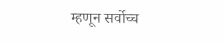म्हणून सर्वोच्च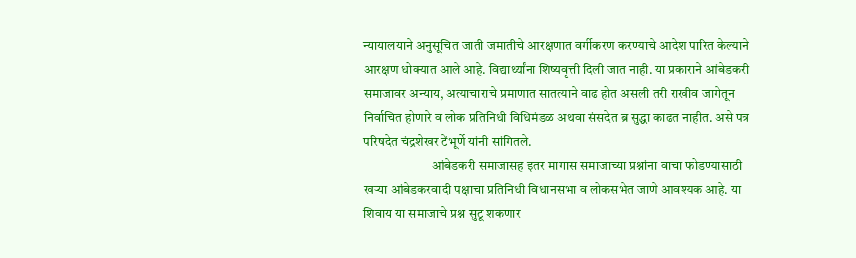न्यायालयाने अनुसूचित जाती जमातीचे आरक्षणात वर्गीकरण करण्याचे आदेश पारित केल्याने आरक्षण धोक्यात आले आहे. विद्यार्थ्यांना शिष्यवृत्ती दिली जात नाही. या प्रकाराने आंबेडकरी समाजावर अन्याय, अत्याचाराचे प्रमाणात सातत्याने वाढ होत असली तरी राखीव जागेतून निर्वाचित होणारे व लोक प्रतिनिधी विधिमंडळ अथवा संसदेत ब्र सुद्धा काढत नाहीत. असे पत्र परिषदेत चंद्रशेखर टेंभूर्णे यांनी सांगितले.
                          आंबेडकरी समाजासह इतर मागास समाजाच्या प्रश्नांना वाचा फोडण्यासाठी खऱ्या आंबेडकरवादी पक्षाचा प्रतिनिधी विधानसभा व लोकसभेत जाणे आवश्यक आहे. या शिवाय या समाजाचे प्रश्न सुटू शकणार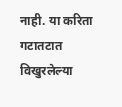नाही. या करिता गटातटात विखुरलेल्या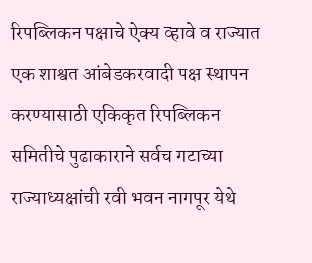रिपब्लिकन पक्षाचे ऐक्य व्हावे व राज्यात एक शाश्वत आंबेडकरवादी पक्ष स्थापन करण्यासाठी एकिकृत रिपब्लिकन समितीचे पुढाकाराने सर्वच गटाच्या राज्याध्यक्षांची रवी भवन नागपूर येथे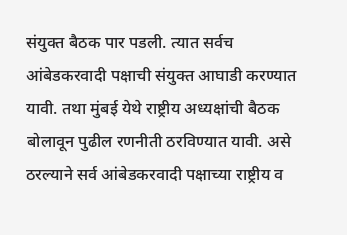संयुक्त बैठक पार पडली. त्यात सर्वच आंबेडकरवादी पक्षाची संयुक्त आघाडी करण्यात यावी. तथा मुंबई येथे राष्ट्रीय अध्यक्षांची बैठक बोलावून पुढील रणनीती ठरविण्यात यावी. असे ठरल्याने सर्व आंबेडकरवादी पक्षाच्या राष्ट्रीय व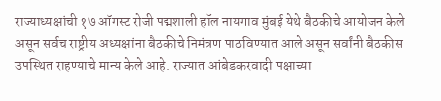राज्याध्यक्षांची १७ ऑगस्ट रोजी पद्मशाली हॉल नायगाव मुंबई येथे बैठकीचे आयोजन केले असून सर्वच राष्ट्रीय अध्यक्षांना बैठकीचे निमंत्रण पाठविण्यात आले असून सर्वांनी बैठकीस उपस्थित राहण्याचे मान्य केले आहे. राज्यात आंबेडकरवादी पक्षाच्या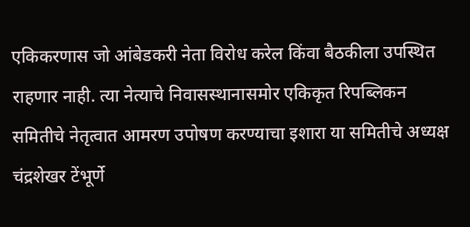एकिकरणास जो आंबेडकरी नेता विरोध करेल किंवा बैठकीला उपस्थित राहणार नाही. त्या नेत्याचे निवासस्थानासमोर एकिकृत रिपब्लिकन समितीचे नेतृत्वात आमरण उपोषण करण्याचा इशारा या समितीचे अध्यक्ष चंद्रशेखर टेंभूर्णे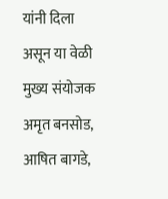यांनी दिला असून या वेळी मुख्य संयोजक अमृत बनसोड, आषित बागडे,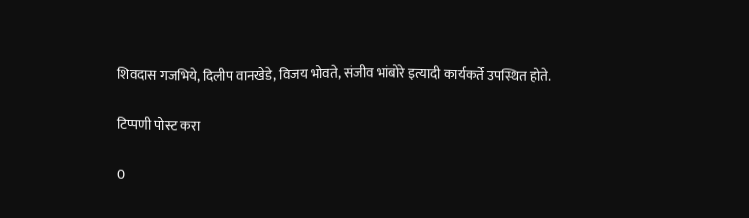शिवदास गजभिये, दिलीप वानखेडे, विजय भोवते, संजीव भांबोरे इत्यादी कार्यकर्ते उपस्थित होते.

टिप्पणी पोस्ट करा

0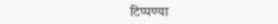टिप्पण्या